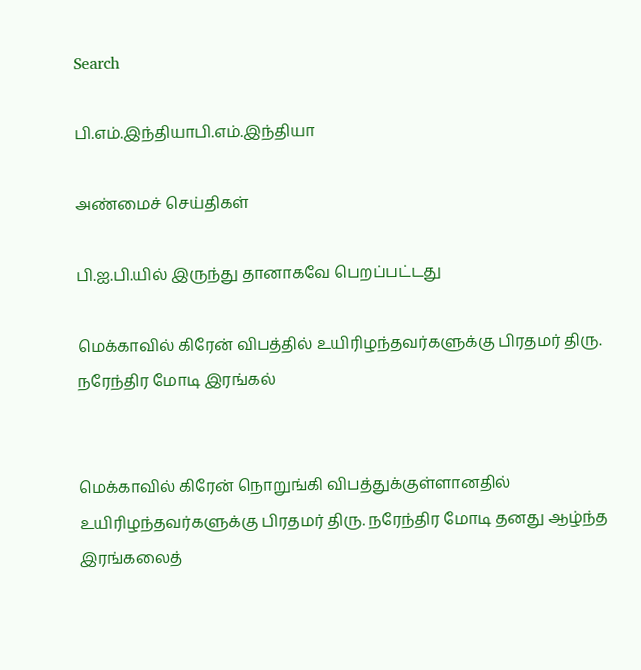Search

பி.எம்.இந்தியாபி.எம்.இந்தியா

அண்மைச் செய்திகள்

பி.ஐ.பி.யில் இருந்து தானாகவே பெறப்பட்டது

மெக்காவில் கிரேன் விபத்தில் உயிரிழந்தவர்களுக்கு பிரதமர் திரு. நரேந்திர மோடி இரங்கல்


மெக்காவில் கிரேன் நொறுங்கி விபத்துக்குள்ளானதில் உயிரிழந்தவர்களுக்கு பிரதமர் திரு. நரேந்திர மோடி தனது ஆழ்ந்த இரங்கலைத்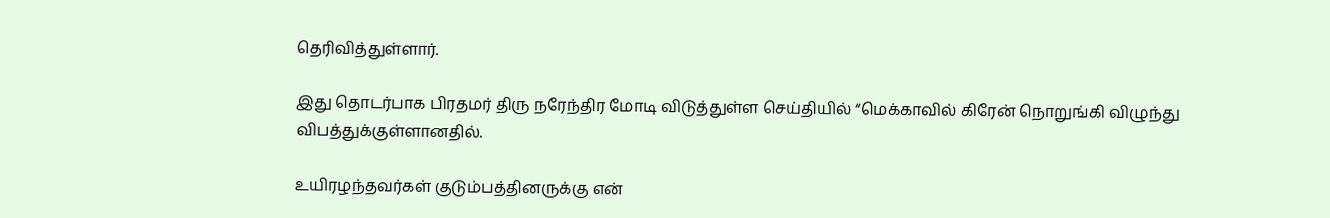தெரிவித்துள்ளார்.

இது தொடர்பாக பிரதமர் திரு நரேந்திர மோடி விடுத்துள்ள செய்தியில் “மெக்காவில் கிரேன் நொறுங்கி விழுந்து விபத்துக்குள்ளானதில்.

உயிரழந்தவர்கள் குடும்பத்தினருக்கு என்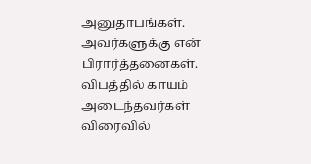அனுதாபங்கள். அவர்களுக்கு என் பிரார்த்தனைகள். விபத்தில் காயம் அடைந்தவர்கள் விரைவில்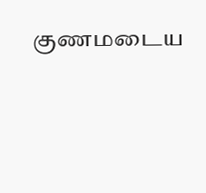குணமடைய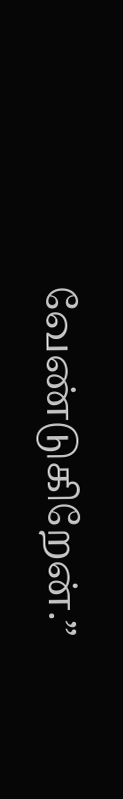வேண்டுகிறேன்.”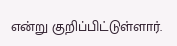என்று குறிப்பிட்டுள்ளார்.